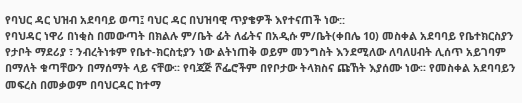የባህር ዳር ህዝብ አደባባይ ወጣ፤ ባህር ዳር በህዝባዊ ጥያቄዎች እየተናጠች ነው::
የባህዳር ነዋሪ በነቂስ በመውጣት በክልሉ ም/ቤት ፊት ለፊትና በአዲሱ ም/ቤት(ቀበሌ 10) መስቀል አደባባይ የቤተክርስያን የታቦት ማደሪያ ፣ ንብረትነቱም የቤተ-ክርስቲያን ነው ልትነጠቅ ወይም መንግስት እንደሚለው ለባለሀብት ሊሰጥ አይገባም በማለት ቁጣቸውን በማሰማት ላይ ናቸው፡፡ የባጃጅ ሾፌሮችም በየቦታው ትላክስና ጩኸት እያሰሙ ነው፡፡ የመስቀል አደባባይን መፍረስ በመቃወም በባህርዳር ከተማ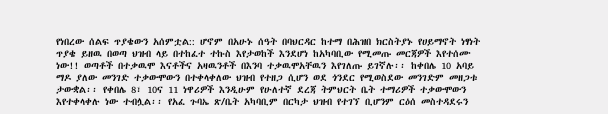የነበረው ሰልፍ ጥያቄውን አሰምቷል:: ሆኖም በአሁኑ ሰዓት በባህርዳር ከተማ በሕዝበ ክርስትያኑ የሀይማኖት ነፃነት ጥያቄ ይዘዉ በወጣ ህዝብ ላይ በተከፈተ ተኩስ እየታወከች እንደሆነ ከአካባቢው የሚመጡ መርጃዎች እየተሰሙ ነው!! ወጣቶች በተቃዉሞ እናቶችና አዛዉንቶች በእንባ ተቃዉሞአቸዉን እየገለጡ ይገኛሉ፡፡ ከቀበሌ 10 አባይ ማዶ ያለው መንገድ ተቃውሞውን በተቀላቀለው ህዝብ የተዘጋ ሲሆን ወደ ጎንደር የሚወስደው መንገድም መዘጋቱ ታውቋል፡፡ የቀበሌ 8፣ 10ና 11 ነዋሪዎች እንዲሁም የሁለተኛ ደረጃ ትምህርት ቤት ተማሪዎች ተቃውሞውን እየተቀላቀሉ ነው ተብሏል፡፡ የአፈ ጉባኤ ጽ/ቤት አካባቢም በርካታ ህዝብ የተገኘ ቢሆንም ርዕሰ መስተዳደሩን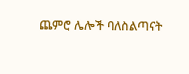ጨምሮ ሌሎች ባለስልጣናት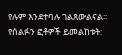የሉም እንደተባሉ ገልጸውልናል፡፡
የሰልፉን ፎቶዎች ይመልከቱት: